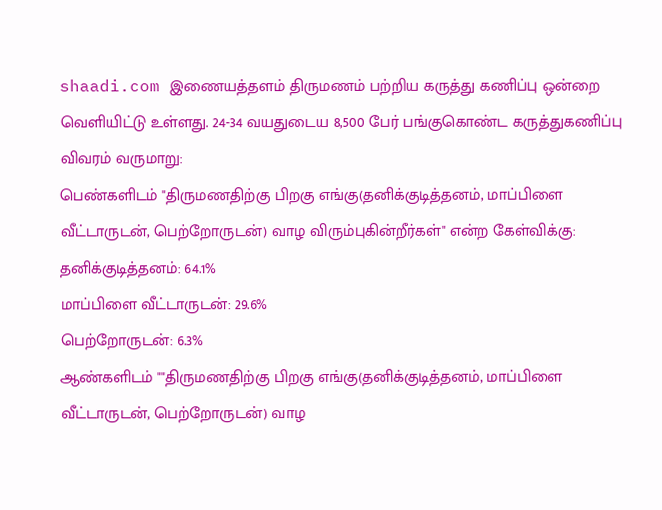shaadi.com இணையத்தளம் திருமணம் பற்றிய கருத்து கணிப்பு ஒன்றை வெளியிட்டு உள்ளது. 24-34 வயதுடைய 8,500 பேர் பங்குகொண்ட கருத்துகணிப்பு விவரம் வருமாறு:
பெண்களிடம் "திருமணதிற்கு பிறகு எங்கு(தனிக்குடித்தனம், மாப்பிளை வீட்டாருடன், பெற்றோருடன்) வாழ விரும்புகின்றீர்கள்" என்ற கேள்விக்கு:
தனிக்குடித்தனம்: 64.1%
மாப்பிளை வீட்டாருடன்: 29.6%
பெற்றோருடன்: 6.3%
ஆண்களிடம் ""திருமணதிற்கு பிறகு எங்கு(தனிக்குடித்தனம், மாப்பிளை வீட்டாருடன், பெற்றோருடன்) வாழ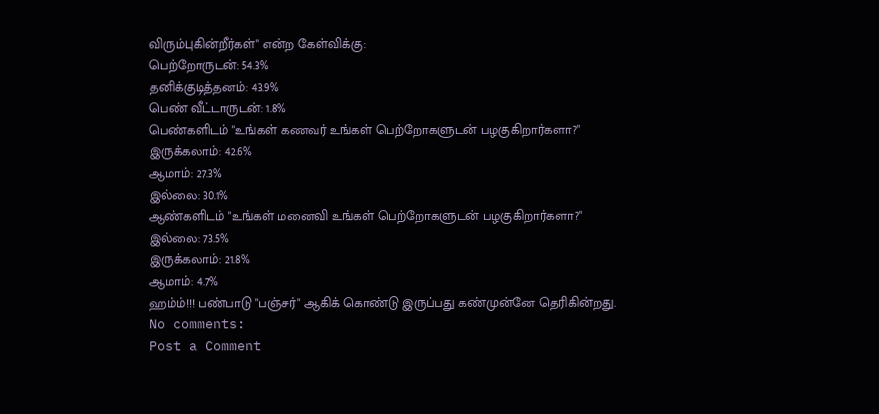விரும்புகின்றீர்கள்" என்ற கேள்விக்கு:
பெற்றோருடன்: 54.3%
தனிக்குடித்தனம்: 43.9%
பெண் வீட்டாருடன்: 1.8%
பெண்களிடம் "உங்கள் கணவர் உங்கள் பெற்றோகளுடன் பழகுகிறார்களா?"
இருக்கலாம்: 42.6%
ஆமாம்: 27.3%
இல்லை: 30.1%
ஆண்களிடம் "உங்கள் மனைவி உங்கள் பெற்றோகளுடன் பழகுகிறார்களா?"
இல்லை: 73.5%
இருக்கலாம்: 21.8%
ஆமாம்: 4.7%
ஹம்ம்!!! பண்பாடு "பஞ்சர்" ஆகிக் கொண்டு இருப்பது கண்முன்னே தெரிகின்றது.
No comments:
Post a Comment